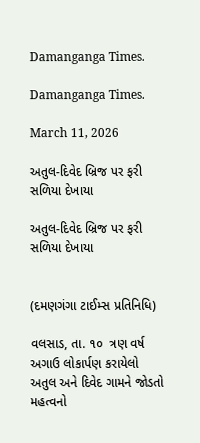Damanganga Times.

Damanganga Times.

March 11, 2026

અતુલ-દિવેદ બ્રિજ પર ફરી સળિયા દેખાયા

અતુલ-દિવેદ બ્રિજ પર ફરી સળિયા દેખાયા


(દમણગંગા ટાઈમ્સ પ્રતિનિધિ)

વલસાડ, તા. ૧૦  ત્રણ વર્ષ અગાઉ લોકાર્પણ કરાયેલો  અતુલ અને દિવેદ ગામને જોડતો મહત્વનો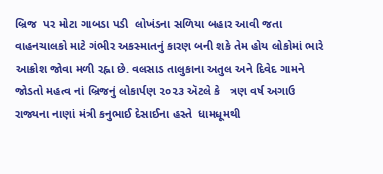બ્રિજ  પર મોટા ગાબડા પડી  લોખંડના સળિયા બહાર આવી જતા  વાહનચાલકો માટે ગંભીર અકસ્માતનું કારણ બની શકે તેમ હોય લોકોમાં ભારે આક્રોશ જોવા મળી રહ્ના છે. વલસાડ તાલુકાના અતુલ અને દિવેદ ગામને જોડતો મહત્વ નાં બ્રિજનું લોકાર્પણ ૨૦૨૩ ઍટલે કે   ત્રણ વર્ષ અગાઉ  રાજ્યના નાણાં મંત્રી કનુભાઈ દેસાઈના હસ્તે  ધામધૂમથી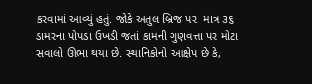કરવામાં આવ્યું હતું. જોકે અતુલ બ્રિજ પર  માત્ર ૩૬ ડામરના પોપડા ઉખડી જતાં કામની ગુણવત્તા પર મોટા સવાલો ઊભા થયા છે. સ્થાનિકોનો આક્ષેપ છે કે,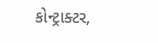કોન્ટ્રાક્ટર,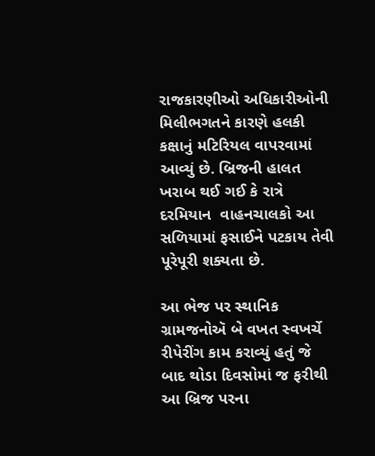રાજકારણીઓ અધિકારીઓની મિલીભગતને કારણે હલકી કક્ષાનું મટિરિયલ વાપરવામાં આવ્યું છે. બ્રિજની હાલત  ખરાબ થઈ ગઈ કે રાત્રે દરમિયાન  વાહનચાલકો આ સળિયામાં ફસાઈને પટકાય તેવી પૂરેપૂરી શક્યતા છે.

આ ભેજ પર સ્થાનિક ગ્રામજનોઍ બે વખત સ્વખર્ચે રીપેરીંગ કામ કરાવ્યું હતું જે બાદ થોડા દિવસોમાં જ ફરીથી આ બ્રિજ પરના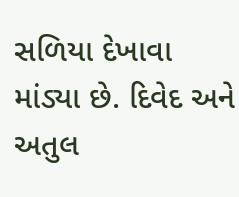સળિયા દેખાવા માંડ્યા છે. દિવેદ અને અતુલ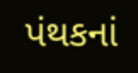પંથકનાં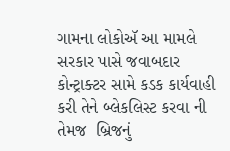ગામના લોકોઍ આ મામલે સરકાર પાસે જવાબદાર કોન્ટ્રાક્ટર સામે કડક કાર્યવાહી કરી તેને બ્લેકલિસ્ટ કરવા ની તેમજ  બ્રિજનું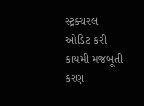સ્ટ્રક્ચરલ ઓડિટ કરી કાયમી મજબૂતી કરણ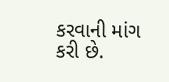કરવાની માંગ કરી છે.